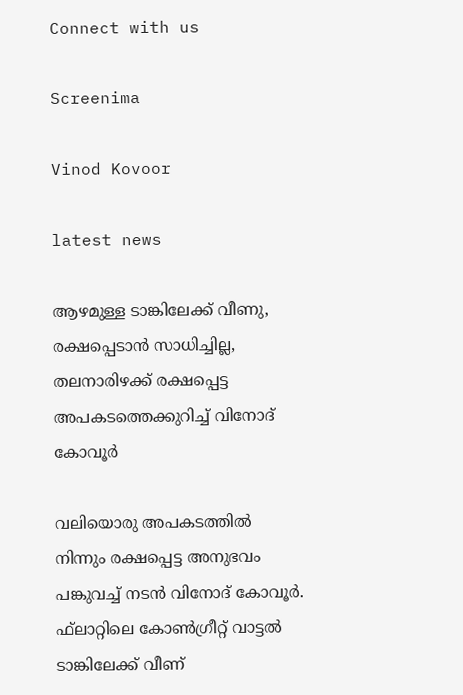Connect with us

Screenima

Vinod Kovoor

latest news

ആഴമുള്ള ടാങ്കിലേക്ക് വീണു, രക്ഷപ്പെടാന്‍ സാധിച്ചില്ല, തലനാരിഴക്ക് രക്ഷപ്പെട്ട അപകടത്തെക്കുറിച്ച് വിനോദ് കോവൂര്‍

വലിയൊരു അപകടത്തില്‍ നിന്നും രക്ഷപ്പെട്ട അനുഭവം പങ്കുവച്ച് നടന്‍ വിനോദ് കോവൂര്‍. ഫ്‌ലാറ്റിലെ കോണ്‍ഗ്രീറ്റ് വാട്ടല്‍ ടാങ്കിലേക്ക് വീണ്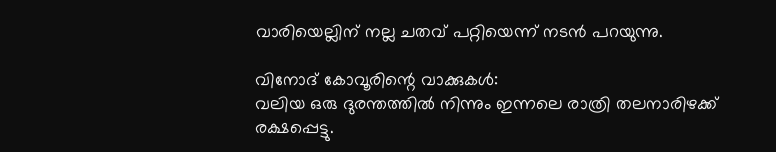വാരിയെല്ലിന് നല്ല ചതവ് പറ്റിയെന്ന് നടന്‍ പറയുന്നു.

വിനോദ് കോവൂരിന്റെ വാക്കുകള്‍:
വലിയ ഒരു ദുരന്തത്തില്‍ നിന്നും ഇന്നലെ രാത്രി തലനാരിഴക്ക് രക്ഷപ്പെട്ടു.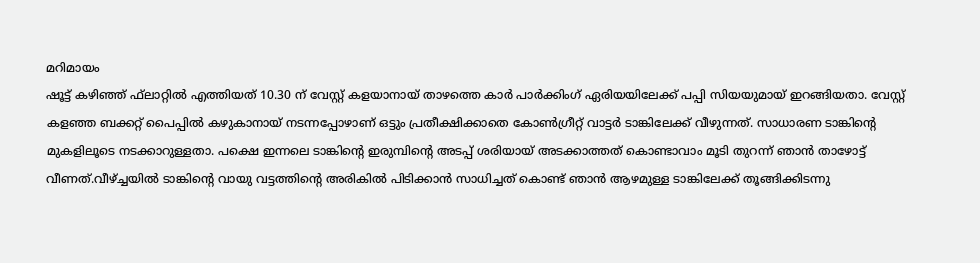മറിമായം
ഷൂട്ട് കഴിഞ്ഞ് ഫ്‌ലാറ്റില്‍ എത്തിയത് 10.30 ന് വേസ്റ്റ് കളയാനായ് താഴത്തെ കാര്‍ പാര്‍ക്കിംഗ് ഏരിയയിലേക്ക് പപ്പി സിയയുമായ് ഇറങ്ങിയതാ. വേസ്റ്റ് കളഞ്ഞ ബക്കറ്റ് പൈപ്പില്‍ കഴുകാനായ് നടന്നപ്പോഴാണ് ഒട്ടും പ്രതീക്ഷിക്കാതെ കോണ്‍ഗ്രീറ്റ് വാട്ടര്‍ ടാങ്കിലേക്ക് വീഴുന്നത്. സാധാരണ ടാങ്കിന്റെ മുകളിലൂടെ നടക്കാറുള്ളതാ. പക്ഷെ ഇന്നലെ ടാങ്കിന്റെ ഇരുമ്പിന്റെ അടപ്പ് ശരിയായ് അടക്കാത്തത് കൊണ്ടാവാം മൂടി തുറന്ന് ഞാന്‍ താഴോട്ട് വീണത്.വീഴ്ച്ചയില്‍ ടാങ്കിന്റെ വായു വട്ടത്തിന്റെ അരികില്‍ പിടിക്കാന്‍ സാധിച്ചത് കൊണ്ട് ഞാന്‍ ആഴമുള്ള ടാങ്കിലേക്ക് തൂങ്ങിക്കിടന്നു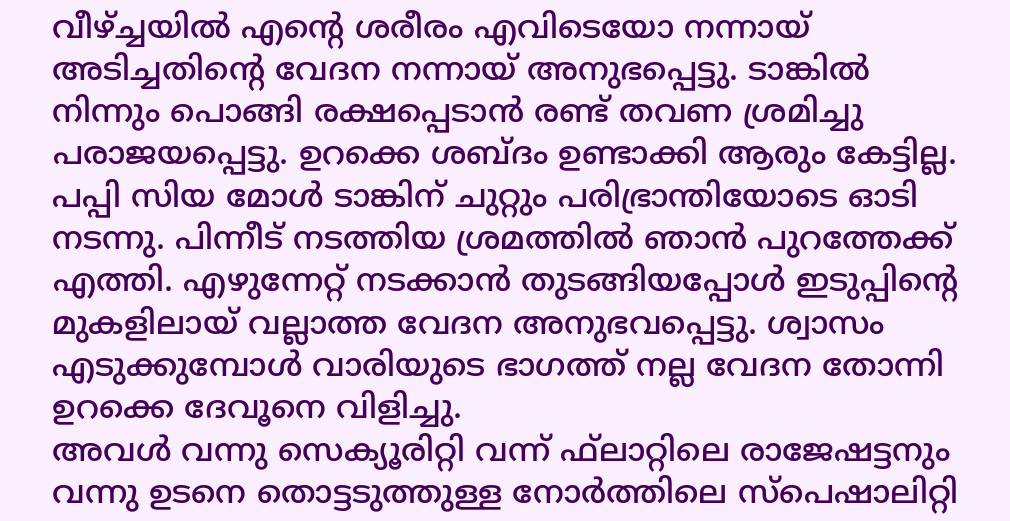വീഴ്ച്ചയില്‍ എന്റെ ശരീരം എവിടെയോ നന്നായ് അടിച്ചതിന്റെ വേദന നന്നായ് അനുഭപ്പെട്ടു. ടാങ്കില്‍ നിന്നും പൊങ്ങി രക്ഷപ്പെടാന്‍ രണ്ട് തവണ ശ്രമിച്ചു പരാജയപ്പെട്ടു. ഉറക്കെ ശബ്ദം ഉണ്ടാക്കി ആരും കേട്ടില്ല. പപ്പി സിയ മോള്‍ ടാങ്കിന് ചുറ്റും പരിഭ്രാന്തിയോടെ ഓടി നടന്നു. പിന്നീട് നടത്തിയ ശ്രമത്തില്‍ ഞാന്‍ പുറത്തേക്ക് എത്തി. എഴുന്നേറ്റ് നടക്കാന്‍ തുടങ്ങിയപ്പോള്‍ ഇടുപ്പിന്റെ മുകളിലായ് വല്ലാത്ത വേദന അനുഭവപ്പെട്ടു. ശ്വാസം എടുക്കുമ്പോള്‍ വാരിയുടെ ഭാഗത്ത് നല്ല വേദന തോന്നി ഉറക്കെ ദേവൂനെ വിളിച്ചു.
അവള്‍ വന്നു സെക്യൂരിറ്റി വന്ന് ഫ്‌ലാറ്റിലെ രാജേഷട്ടനും വന്നു ഉടനെ തൊട്ടടുത്തുള്ള നോര്‍ത്തിലെ സ്‌പെഷാലിറ്റി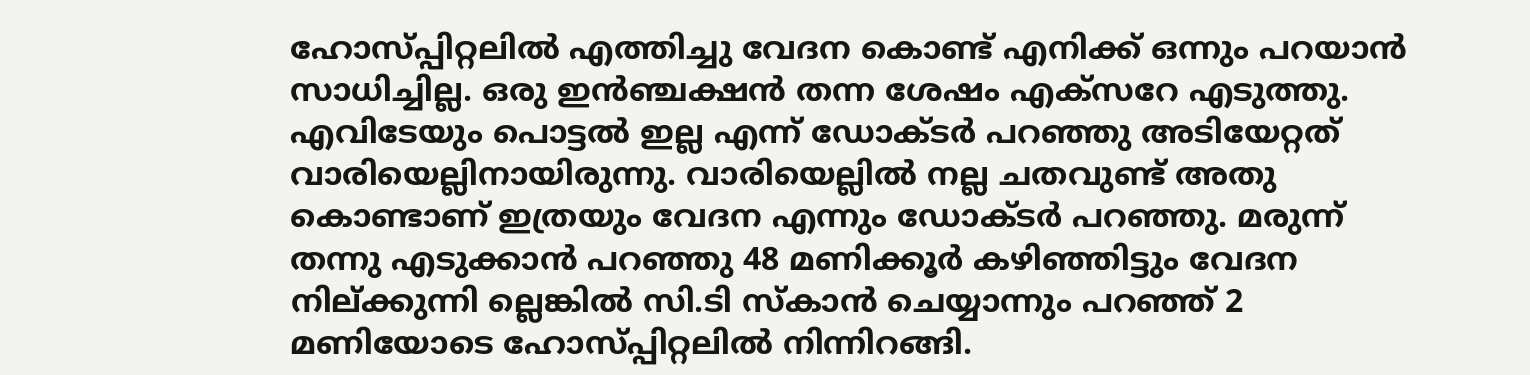ഹോസ്പ്പിറ്റലില്‍ എത്തിച്ചു വേദന കൊണ്ട് എനിക്ക് ഒന്നും പറയാന്‍ സാധിച്ചില്ല. ഒരു ഇന്‍ഞ്ചക്ഷന്‍ തന്ന ശേഷം എക്‌സറേ എടുത്തു. എവിടേയും പൊട്ടല്‍ ഇല്ല എന്ന് ഡോക്ടര്‍ പറഞ്ഞു അടിയേറ്റത് വാരിയെല്ലിനായിരുന്നു. വാരിയെല്ലില്‍ നല്ല ചതവുണ്ട് അതു കൊണ്ടാണ് ഇത്രയും വേദന എന്നും ഡോക്ടര്‍ പറഞ്ഞു. മരുന്ന് തന്നു എടുക്കാന്‍ പറഞ്ഞു 48 മണിക്കൂര്‍ കഴിഞ്ഞിട്ടും വേദന നില്ക്കുന്നി ല്ലെങ്കില്‍ സി.ടി സ്‌കാന്‍ ചെയ്യാന്നും പറഞ്ഞ് 2 മണിയോടെ ഹോസ്പ്പിറ്റലില്‍ നിന്നിറങ്ങി.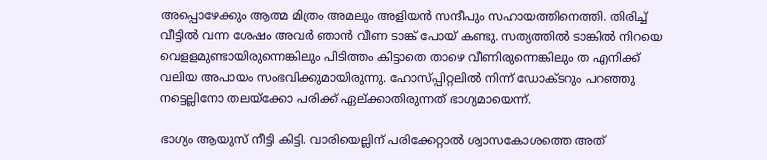അപ്പൊഴേക്കും ആത്മ മിത്രം അമലും അളിയന്‍ സന്ദീപും സഹായത്തിനെത്തി. തിരിച്ച് വീട്ടില്‍ വന്ന ശേഷം അവര്‍ ഞാന്‍ വീണ ടാങ്ക് പോയ് കണ്ടു. സത്യത്തില്‍ ടാങ്കില്‍ നിറയെ വെളളമുണ്ടായിരുന്നെങ്കിലും പിടിത്തം കിട്ടാതെ താഴെ വീണിരുന്നെങ്കിലും ത എനിക്ക് വലിയ അപായം സംഭവിക്കുമായിരുന്നു. ഹോസ്പ്പിറ്റലില്‍ നിന്ന് ഡോക്ടറും പറഞ്ഞു നട്ടെല്ലിനോ തലയ്‌ക്കോ പരിക്ക് ഏല്ക്കാതിരുന്നത് ഭാഗ്യമായെന്ന്.

ഭാഗ്യം ആയുസ് നീട്ടി കിട്ടി. വാരിയെല്ലിന് പരിക്കേറ്റാല്‍ ശ്വാസകോശത്തെ അത്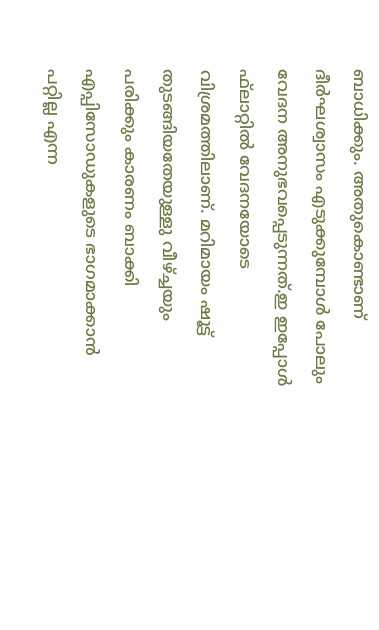ബാധിക്കും. അതുകൊണ്ടാണ് ദീര്‍ഘശ്വാസം എടുക്കുമ്പോള്‍ പോലും വേദന അനുഭവപ്പെടുന്നത്.ഇ ഇപ്പോള്‍ ഫ്‌ലാറ്റില്‍ വേദനയോടെ വിശ്രമത്തിലാണ്. മറിമായം ഷൂട്ട് തുടങ്ങിയതേയുള്ളു വീഴ്ച്ചയും പരിക്കും കാരണം ബാക്കി എപ്പിസോഡുകളുടെ ഭാഗമാക്കാന്‍ പറ്റില്ല എന്ന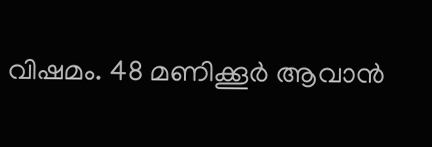വിഷമം. 48 മണിക്കൂര്‍ ആവാന്‍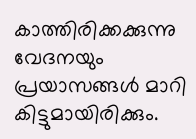കാത്തിരിക്കക്കുന്നു വേദനയും പ്രയാസങ്ങള്‍ മാറി കിട്ടുമായിരിക്കും.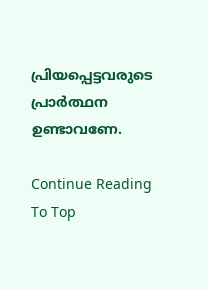പ്രിയപ്പെട്ടവരുടെ പ്രാര്‍ത്ഥന ഉണ്ടാവണേ.

Continue Reading
To Top